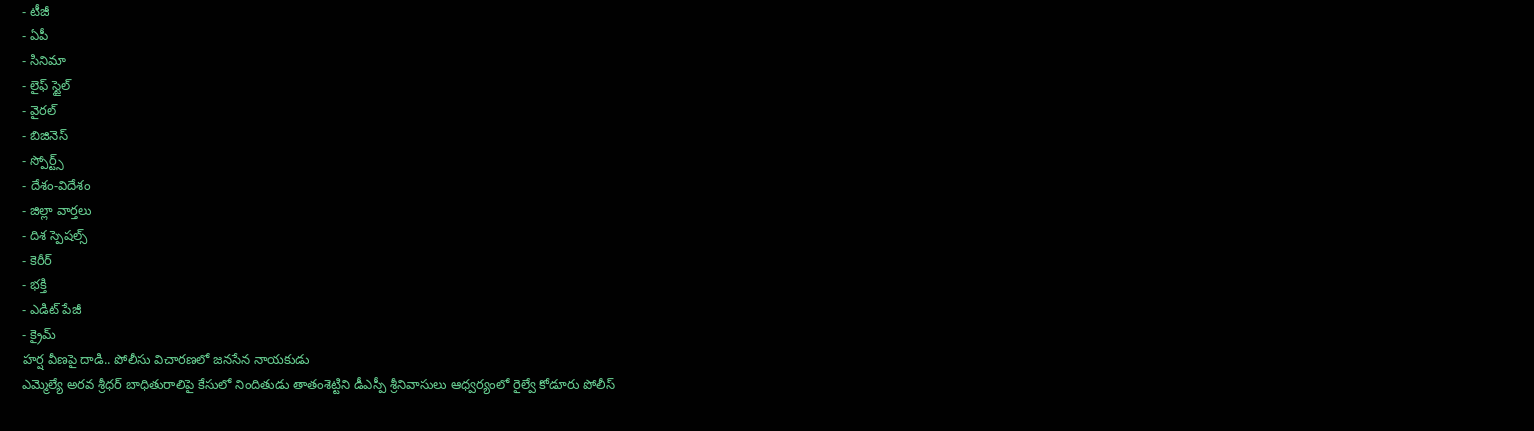- టీజీ
- ఏపీ
- సినిమా
- లైఫ్ స్టైల్
- వైరల్
- బిజినెస్
- స్పోర్ట్స్
- దేశం-విదేశం
- జిల్లా వార్తలు
- దిశ స్పెషల్స్
- కెరీర్
- భక్తి
- ఎడిట్ పేజీ
- క్రైమ్
హర్ష వీణపై దాడి.. పోలీసు విచారణలో జనసేన నాయకుడు
ఎమ్మెల్యే అరవ శ్రీధర్ బాధితురాలిపై కేసులో నిందితుడు తాతంశెట్టిని డీఎస్పీ శ్రీనివాసులు ఆధ్వర్యంలో రైల్వే కోడూరు పోలీస్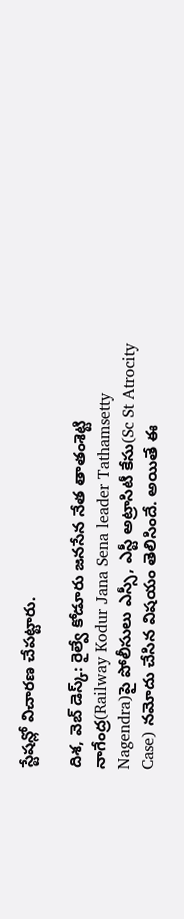స్టేషన్లో విచారణ చేపట్టారు.

దిశ, వెబ్ డెస్క్: రైల్వే కోడూరు జనసేన నేత తాతంశెట్టి నాగేంద్ర(Railway Kodur Jana Sena leader Tathamsetty Nagendra)పై పోలీసులు ఎస్సీ, ఎస్టీ అట్రాసిటీ కేసు(Sc St Atrocity Case) నమోదు చేసిన విషయం తెలిసిందే. అయితే ఈ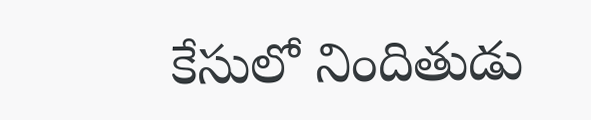కేసులో నిందితుడు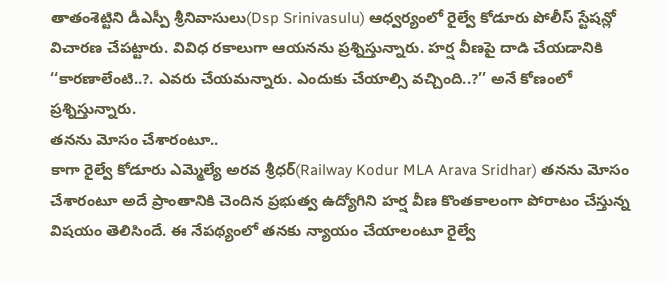తాతంశెట్టిని డీఎస్పీ శ్రీనివాసులు(Dsp Srinivasulu) ఆధ్వర్యంలో రైల్వే కోడూరు పోలీస్ స్టేషన్లో విచారణ చేపట్టారు. వివిధ రకాలుగా ఆయనను ప్రశ్నిస్తున్నారు. హర్ష వీణపై దాడి చేయడానికి ‘‘కారణాలేంటి..?. ఎవరు చేయమన్నారు. ఎందుకు చేయాల్సి వచ్చింది..?’’ అనే కోణంలో ప్రశ్నిస్తున్నారు.
తనను మోసం చేశారంటూ..
కాగా రైల్వే కోడూరు ఎమ్మెల్యే అరవ శ్రీధర్(Railway Kodur MLA Arava Sridhar) తనను మోసం చేశారంటూ అదే ప్రాంతానికి చెందిన ప్రభుత్వ ఉద్యోగిని హర్ష వీణ కొంతకాలంగా పోరాటం చేస్తున్న విషయం తెలిసిందే. ఈ నేపథ్యంలో తనకు న్యాయం చేయాలంటూ రైల్వే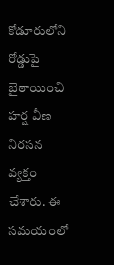కోడూరులోని రోడ్డుపై బైఠాయించి హర్ష వీణ నిరసన వ్యక్తం చేశారు. ఈ సమయంలో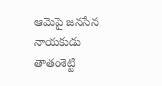ఆమెపై జనసేన నాయకుడు తాతంశెట్టి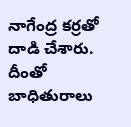నాగేంద్ర కర్రతో దాడి చేశారు. దీంతో బాధితురాలు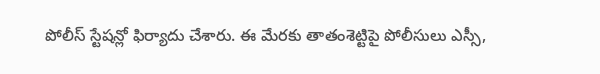పోలీస్ స్టేషన్లో ఫిర్యాదు చేశారు. ఈ మేరకు తాతంశెట్టిపై పోలీసులు ఎస్సీ,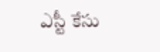ఎస్టీ కేసు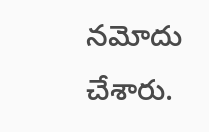నమోదు చేశారు.